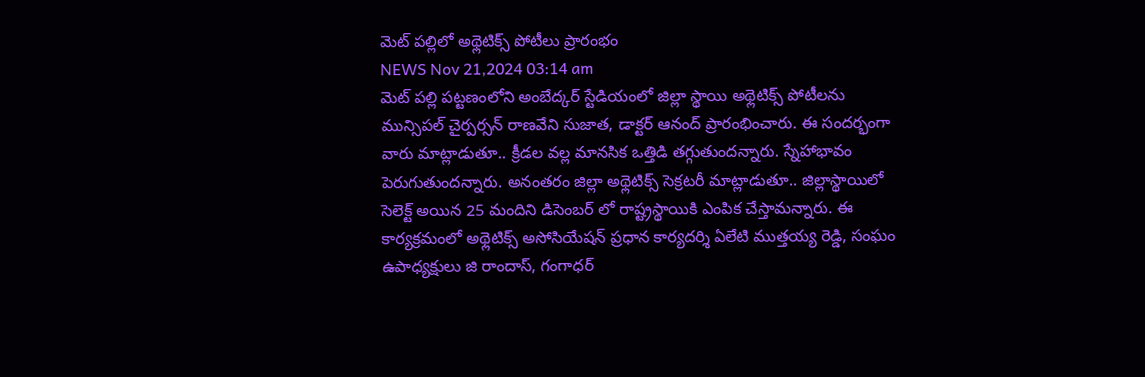మెట్ పల్లిలో అథ్లెటిక్స్ పోటీలు ప్రారంభం
NEWS Nov 21,2024 03:14 am
మెట్ పల్లి పట్టణంలోని అంబేద్కర్ స్టేడియంలో జిల్లా స్థాయి అథ్లెటిక్స్ పోటీలను మున్సిపల్ చైర్పర్సన్ రాణవేని సుజాత, డాక్టర్ ఆనంద్ ప్రారంభించారు. ఈ సందర్భంగా వారు మాట్లాడుతూ.. క్రీడల వల్ల మానసిక ఒత్తిడి తగ్గుతుందన్నారు. స్నేహాభావం పెరుగుతుందన్నారు. అనంతరం జిల్లా అథ్లెటిక్స్ సెక్రటరీ మాట్లాడుతూ.. జిల్లాస్థాయిలో సెలెక్ట్ అయిన 25 మందిని డిసెంబర్ లో రాష్ట్రస్థాయికి ఎంపిక చేస్తామన్నారు. ఈ కార్యక్రమంలో అథ్లెటిక్స్ అసోసియేషన్ ప్రధాన కార్యదర్శి ఏలేటి ముత్తయ్య రెడ్డి, సంఘం ఉపాధ్యక్షులు జి రాందాస్, గంగాధర్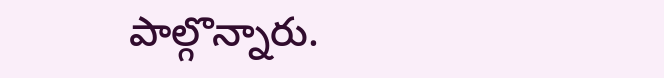పాల్గొన్నారు.